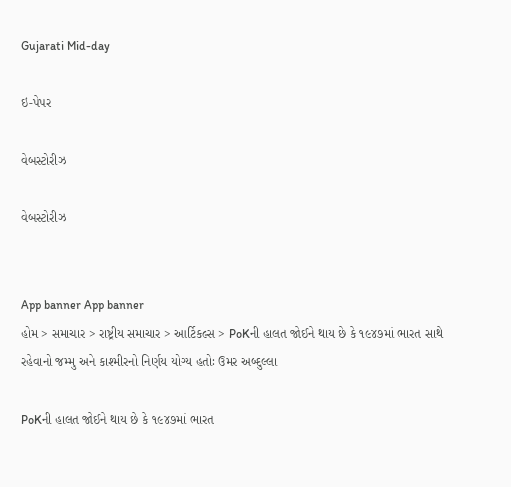Gujarati Mid-day

ઇ-પેપર

વેબસ્ટોરીઝ

વેબસ્ટોરીઝ


App banner App banner
હોમ > સમાચાર > રાષ્ટ્રીય સમાચાર > આર્ટિકલ્સ > PoKની હાલત જોઈને થાય છે કે ૧૯૪૭માં ભારત સાથે રહેવાનો જમ્મુ અને કાશ્મીરનો નિર્ણય યોગ્ય હતોઃ ઉમર અબ્દુલ્લા

PoKની હાલત જોઈને થાય છે કે ૧૯૪૭માં ભારત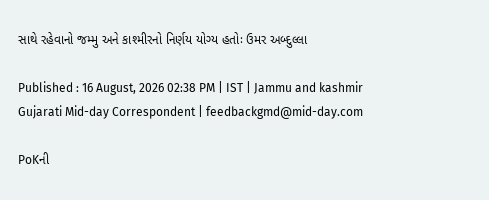સાથે રહેવાનો જમ્મુ અને કાશ્મીરનો નિર્ણય યોગ્ય હતોઃ ઉમર અબ્દુલ્લા

Published : 16 August, 2026 02:38 PM | IST | Jammu and kashmir
Gujarati Mid-day Correspondent | feedbackgmd@mid-day.com

PoKની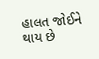હાલત જોઈને થાય છે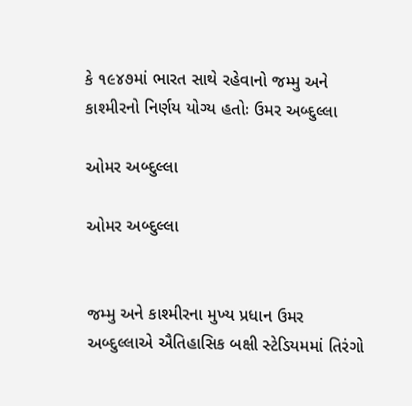કે ૧૯૪૭માં ભારત સાથે રહેવાનો જમ્મુ અને કાશ્મીરનો નિર્ણય યોગ્ય હતોઃ ઉમર અબ્દુલ્લા

ઓમર અબ્દુલ્લા

ઓમર અબ્દુલ્લા


જમ્મુ અને કાશ્મીરના મુખ્ય પ્રધાન ઉમર અબ્દુલ્લાએ ઐતિહાસિક બક્ષી સ્ટેડિયમમાં તિરંગો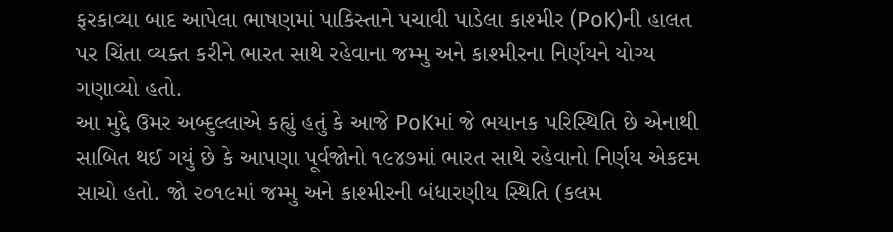ફરકાવ્યા બાદ આપેલા ભાષણમાં પાકિસ્તાને પચાવી પાડેલા કાશ્મીર (PoK)ની હાલત પર ચિંતા વ્યક્ત કરીને ભારત સાથે રહેવાના જમ્મુ અને કાશ્મીરના નિર્ણયને યોગ્ય ગણાવ્યો હતો.
આ મુદ્દે ઉમર અબ્દુલ્લાએ કહ્યું હતું કે આજે PoKમાં જે ભયાનક પરિસ્થિતિ છે એનાથી સાબિત થઈ ગયું છે કે આપણા પૂર્વજોનો ૧૯૪૭માં ભારત સાથે રહેવાનો નિર્ણય એકદમ સાચો હતો. જો ૨૦૧૯માં જમ્મુ અને કાશ્મીરની બંધારણીય સ્થિતિ (કલમ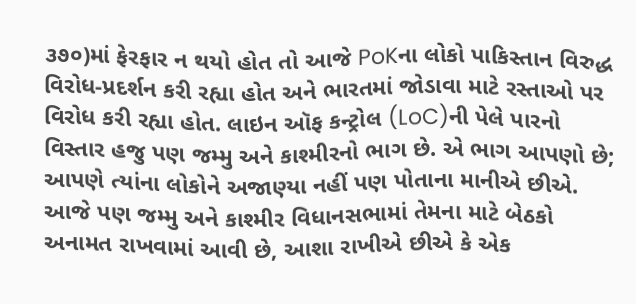૩૭૦)માં ફેરફાર ન થયો હોત તો આજે PoKના લોકો પાકિસ્તાન વિરુદ્ધ વિરોધ-પ્રદર્શન કરી રહ્યા હોત અને ભારતમાં જોડાવા માટે રસ્તાઓ પર વિરોધ કરી રહ્યા હોત. લાઇન ઑફ કન્ટ્રોલ (LoC)ની પેલે પારનો વિસ્તાર હજુ પણ જમ્મુ અને કાશ્મીરનો ભાગ છે. એ ભાગ આપણો છે; આપણે ત્યાંના લોકોને અજાણ્યા નહીં પણ પોતાના માનીએ છીએ. આજે પણ જમ્મુ અને કાશ્મીર વિધાનસભામાં તેમના માટે બેઠકો અનામત રાખવામાં આવી છે, આશા રાખીએ છીએ કે એક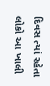દિવસ ત્યાં રહેતા લોકો આ ખાલી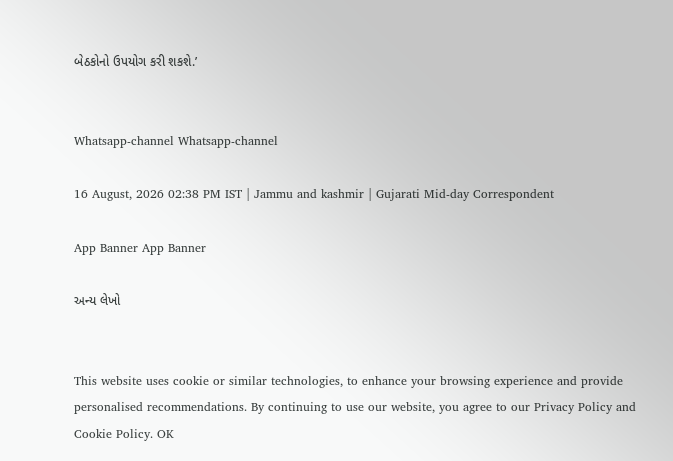બેઠકોનો ઉપયોગ કરી શકશે.’


Whatsapp-channel Whatsapp-channel

16 August, 2026 02:38 PM IST | Jammu and kashmir | Gujarati Mid-day Correspondent

App Banner App Banner

અન્ય લેખો


This website uses cookie or similar technologies, to enhance your browsing experience and provide personalised recommendations. By continuing to use our website, you agree to our Privacy Policy and Cookie Policy. OK